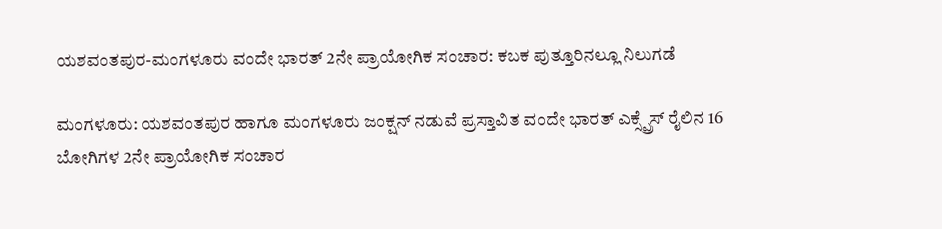ಯಶವಂತಪುರ-ಮಂಗಳೂರು ವಂದೇ ಭಾರತ್ 2ನೇ ಪ್ರಾಯೋಗಿಕ ಸಂಚಾರ: ಕಬಕ ಪುತ್ತೂರಿನಲ್ಲೂ ನಿಲುಗಡೆ

ಮಂಗಳೂರು: ಯಶವಂತಪುರ ಹಾಗೂ ಮಂಗಳೂರು ಜಂಕ್ಷನ್ ನಡುವೆ ಪ್ರಸ್ತಾವಿತ ವಂದೇ ಭಾರತ್ ಎಕ್ಸ್ಪ್ರೆಸ್ ರೈಲಿನ 16 ಬೋಗಿಗಳ 2ನೇ ಪ್ರಾಯೋಗಿಕ ಸಂಚಾರ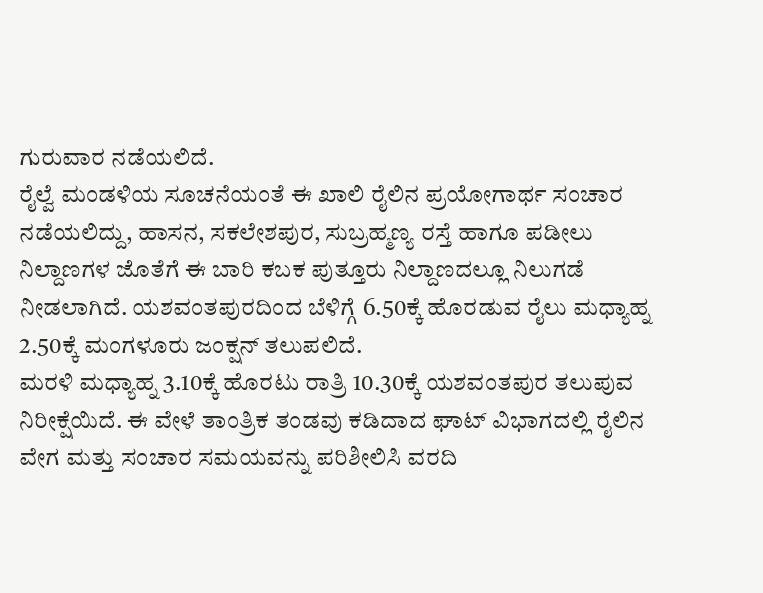ಗುರುವಾರ ನಡೆಯಲಿದೆ.
ರೈಲ್ವೆ ಮಂಡಳಿಯ ಸೂಚನೆಯಂತೆ ಈ ಖಾಲಿ ರೈಲಿನ ಪ್ರಯೋಗಾರ್ಥ ಸಂಚಾರ ನಡೆಯಲಿದ್ದು, ಹಾಸನ, ಸಕಲೇಶಪುರ, ಸುಬ್ರಹ್ಮಣ್ಯ ರಸ್ತೆ ಹಾಗೂ ಪಡೀಲು ನಿಲ್ದಾಣಗಳ ಜೊತೆಗೆ ಈ ಬಾರಿ ಕಬಕ ಪುತ್ತೂರು ನಿಲ್ದಾಣದಲ್ಲೂ ನಿಲುಗಡೆ ನೀಡಲಾಗಿದೆ. ಯಶವಂತಪುರದಿಂದ ಬೆಳಿಗ್ಗೆ 6.50ಕ್ಕೆ ಹೊರಡುವ ರೈಲು ಮಧ್ಯಾಹ್ನ 2.50ಕ್ಕೆ ಮಂಗಳೂರು ಜಂಕ್ಷನ್ ತಲುಪಲಿದೆ.
ಮರಳಿ ಮಧ್ಯಾಹ್ನ 3.10ಕ್ಕೆ ಹೊರಟು ರಾತ್ರಿ 10.30ಕ್ಕೆ ಯಶವಂತಪುರ ತಲುಪುವ ನಿರೀಕ್ಷೆಯಿದೆ. ಈ ವೇಳೆ ತಾಂತ್ರಿಕ ತಂಡವು ಕಡಿದಾದ ಘಾಟ್ ವಿಭಾಗದಲ್ಲಿ ರೈಲಿನ ವೇಗ ಮತ್ತು ಸಂಚಾರ ಸಮಯವನ್ನು ಪರಿಶೀಲಿಸಿ ವರದಿ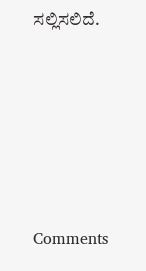ಸಲ್ಲಿಸಲಿದೆ.







Comments